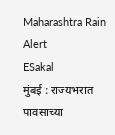Maharashtra Rain Alert
ESakal
मुंबई : राज्यभरात पावसाच्या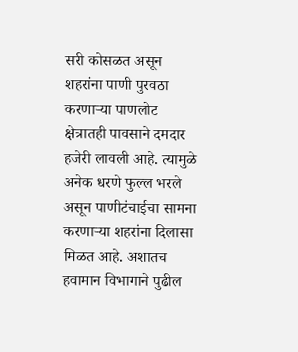सरी कोसळत असून शहरांना पाणी पुरवठा करणाऱ्या पाणलोट क्षेत्रातही पावसाने दमदार हजेरी लावली आहे. त्यामुळे अनेक धरणे फुल्ल भरले असून पाणीटंचाईचा सामना करणाऱ्या शहरांना दिलासा मिळत आहे. अशातच हवामान विभागाने पुढील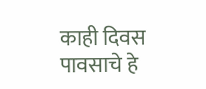काही दिवस पावसाचे हे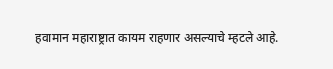हवामान महाराष्ट्रात कायम राहणार असल्याचे म्हटले आहे.